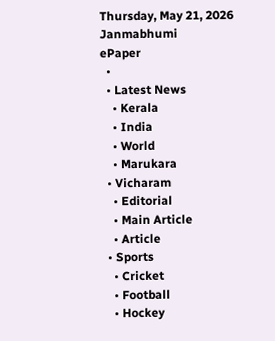Thursday, May 21, 2026
Janmabhumi
ePaper
  •
  • Latest News
    • Kerala
    • India
    • World
    • Marukara
  • Vicharam
    • Editorial
    • Main Article
    • Article
  • Sports
    • Cricket
    • Football
    • Hockey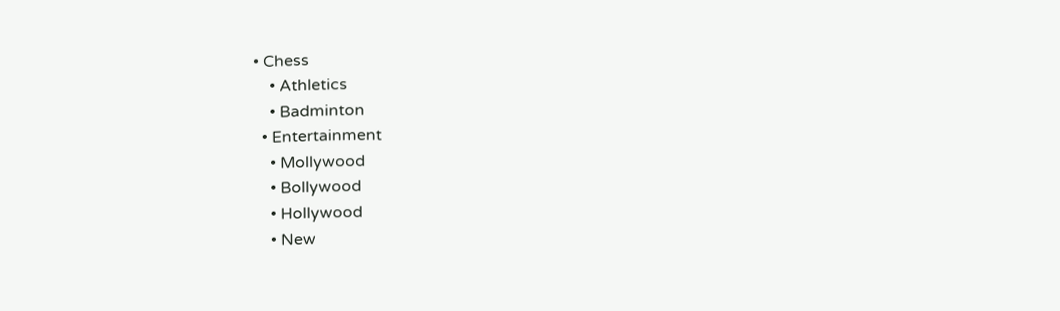• Chess
    • Athletics
    • Badminton
  • Entertainment
    • Mollywood
    • Bollywood
    • Hollywood
    • New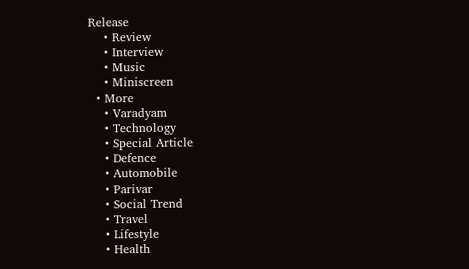Release
    • Review
    • Interview
    • Music
    • Miniscreen
  • More
    • Varadyam
    • Technology
    • Special Article
    • Defence
    • Automobile
    • Parivar
    • Social Trend
    • Travel
    • Lifestyle
    • Health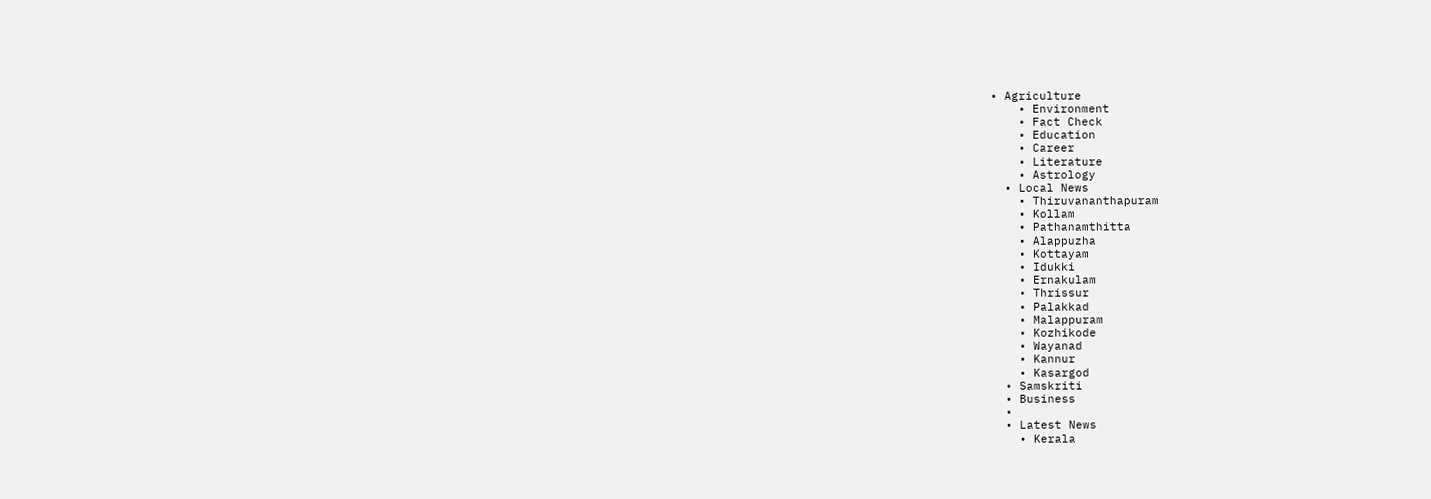• Agriculture
    • Environment
    • Fact Check
    • Education
    • Career
    • Literature
    • Astrology
  • Local News
    • Thiruvananthapuram
    • Kollam
    • Pathanamthitta
    • Alappuzha
    • Kottayam
    • Idukki
    • Ernakulam
    • Thrissur
    • Palakkad
    • Malappuram
    • Kozhikode
    • Wayanad
    • Kannur
    • Kasargod
  • Samskriti
  • Business
  •
  • Latest News
    • Kerala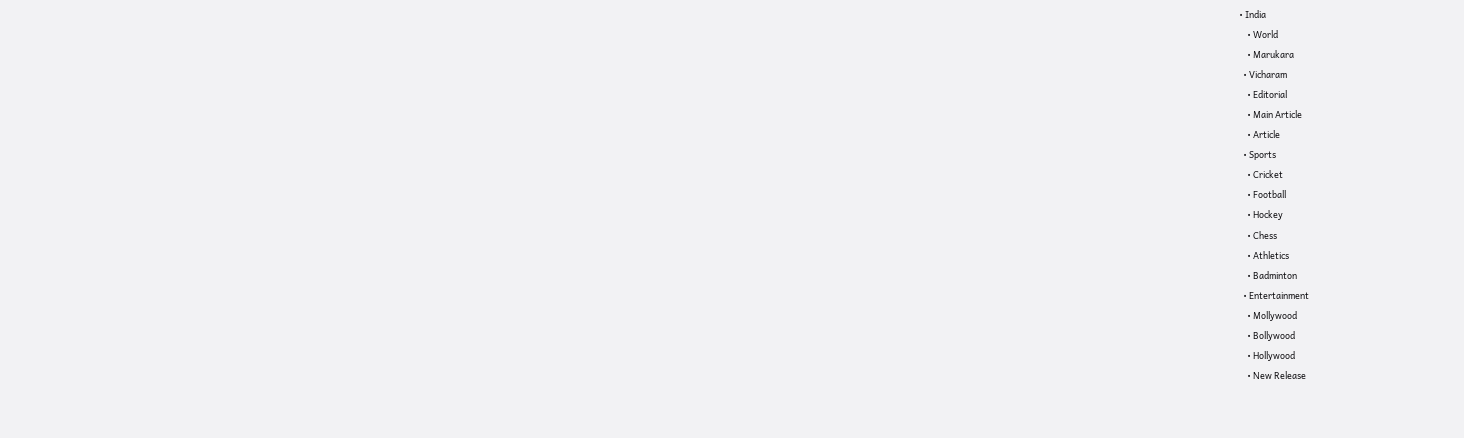• India
    • World
    • Marukara
  • Vicharam
    • Editorial
    • Main Article
    • Article
  • Sports
    • Cricket
    • Football
    • Hockey
    • Chess
    • Athletics
    • Badminton
  • Entertainment
    • Mollywood
    • Bollywood
    • Hollywood
    • New Release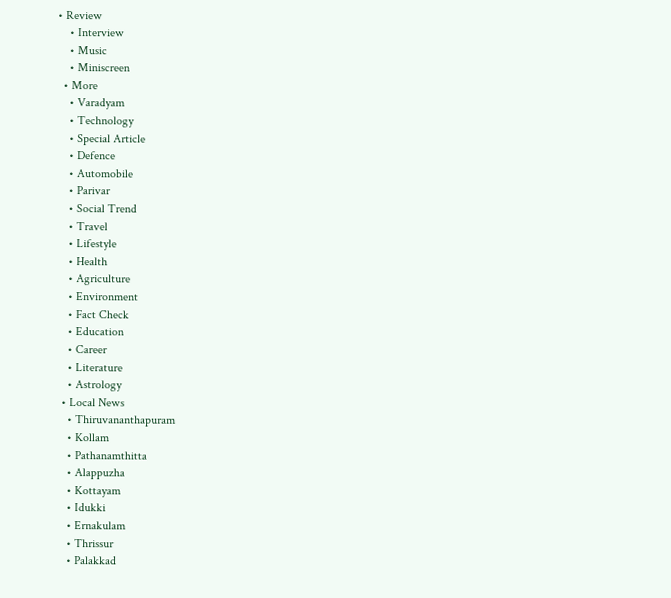• Review
    • Interview
    • Music
    • Miniscreen
  • More
    • Varadyam
    • Technology
    • Special Article
    • Defence
    • Automobile
    • Parivar
    • Social Trend
    • Travel
    • Lifestyle
    • Health
    • Agriculture
    • Environment
    • Fact Check
    • Education
    • Career
    • Literature
    • Astrology
  • Local News
    • Thiruvananthapuram
    • Kollam
    • Pathanamthitta
    • Alappuzha
    • Kottayam
    • Idukki
    • Ernakulam
    • Thrissur
    • Palakkad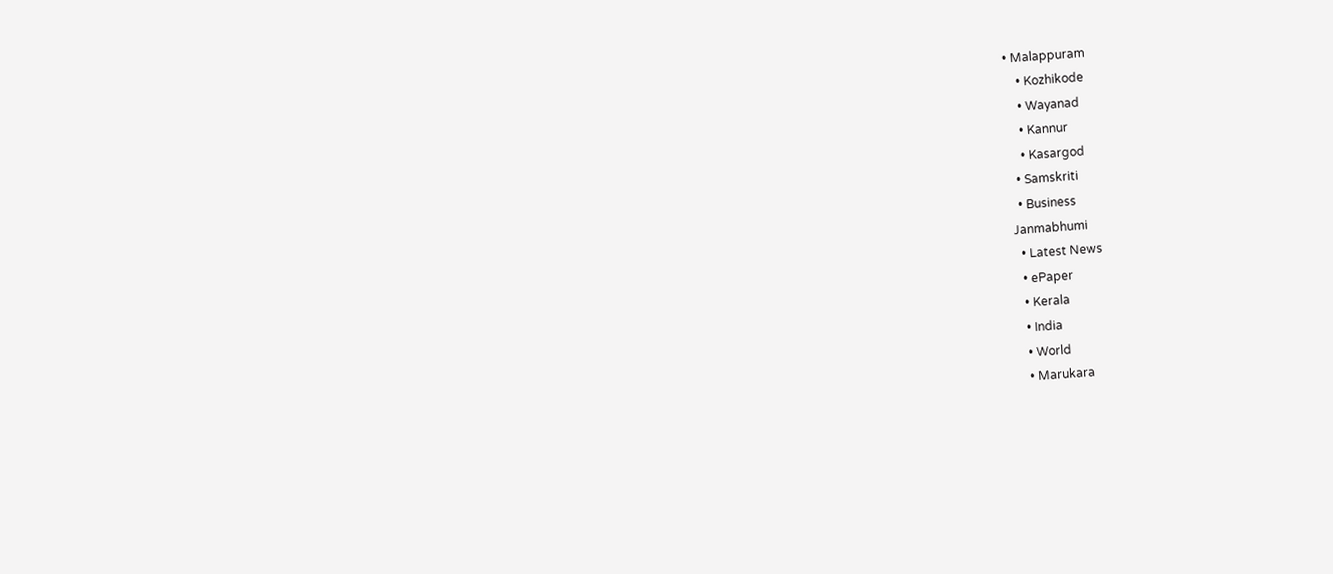• Malappuram
    • Kozhikode
    • Wayanad
    • Kannur
    • Kasargod
  • Samskriti
  • Business
Janmabhumi
  • Latest News
  • ePaper
  • Kerala
  • India
  • World
  • Marukara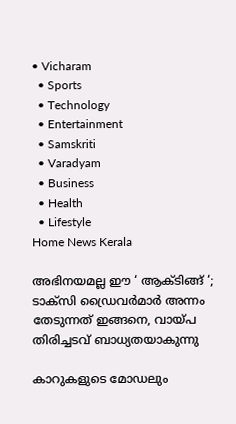• Vicharam
  • Sports
  • Technology
  • Entertainment
  • Samskriti
  • Varadyam
  • Business
  • Health
  • Lifestyle
Home News Kerala

അഭിനയമല്ല ഈ ‘ ആക്ടിങ്ങ് ‘; ടാക്സി ഡ്രൈവർമാർ അന്നം തേടുന്നത് ഇങ്ങനെ, വായ്‌പ തിരിച്ചടവ് ബാധ്യതയാകുന്നു

കാറുകളുടെ മോഡലും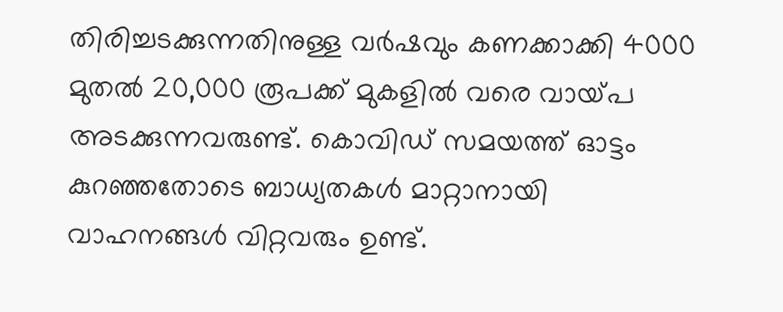തിരിച്ചടക്കുന്നതിനുള്ള വർഷവും കണക്കാക്കി 4000 മുതൽ 20,000 രൂപക്ക് മുകളിൽ വരെ വായ്‌പ അടക്കുന്നവരുണ്ട്. കൊവിഡ് സമയത്ത് ഓട്ടം കുറഞ്ഞതോടെ ബാധ്യതകൾ മാറ്റാനായി വാഹനങ്ങൾ വിറ്റവരും ഉണ്ട്.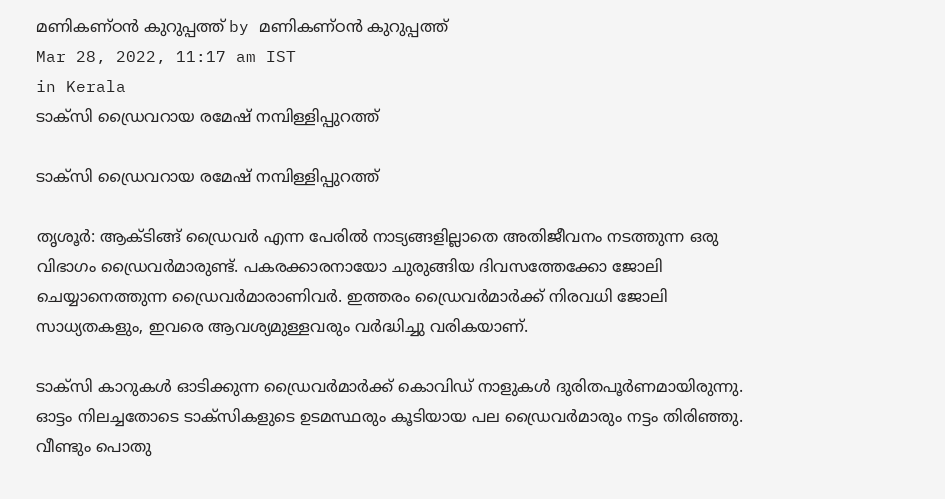മണികണ്ഠന്‍ കുറുപ്പത്ത് by മണികണ്ഠന്‍ കുറുപ്പത്ത്
Mar 28, 2022, 11:17 am IST
in Kerala
ടാക്സി ഡ്രൈവറായ രമേഷ് നമ്പിള്ളിപ്പുറത്ത്

ടാക്സി ഡ്രൈവറായ രമേഷ് നമ്പിള്ളിപ്പുറത്ത്

തൃശൂർ: ആക്ടിങ്ങ് ഡ്രൈവർ എന്ന പേരിൽ നാട്യങ്ങളില്ലാതെ അതിജീവനം നടത്തുന്ന ഒരു വിഭാഗം ഡ്രൈവർമാരുണ്ട്. പകരക്കാരനായോ ചുരുങ്ങിയ ദിവസത്തേക്കോ ജോലി ചെയ്യാനെത്തുന്ന ഡ്രൈവർമാരാണിവർ. ഇത്തരം ഡ്രൈവർമാർക്ക് നിരവധി ജോലി സാധ്യതകളും, ഇവരെ ആവശ്യമുള്ളവരും വർദ്ധിച്ചു വരികയാണ്.

ടാക്സി കാറുകൾ ഓടിക്കുന്ന ഡ്രൈവർമാർക്ക് കൊവിഡ് നാളുകൾ ദുരിതപൂർണമായിരുന്നു. ഓട്ടം നിലച്ചതോടെ ടാക്സികളുടെ ഉടമസ്ഥരും കൂടിയായ പല ഡ്രൈവർമാരും നട്ടം തിരിഞ്ഞു. വീണ്ടും പൊതു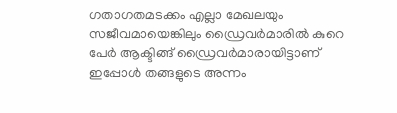ഗതാഗതമടക്കം എല്ലാ മേഖലയും സജീവമായെങ്കിലും ഡ്രൈവർമാരിൽ കുറെ പേർ ആക്ടിങ്ങ് ഡ്രൈവർമാരായിട്ടാണ് ഇപ്പോൾ തങ്ങളുടെ അന്നം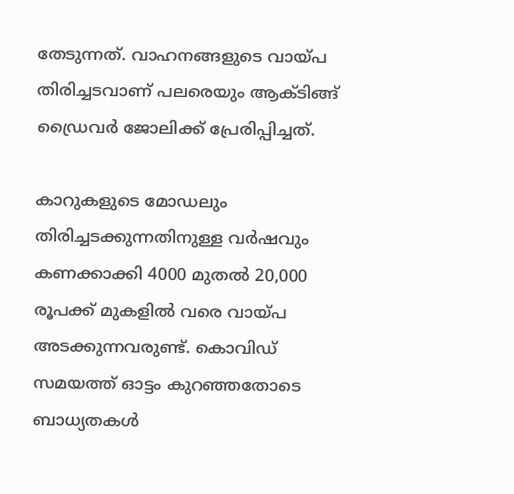തേടുന്നത്. വാഹനങ്ങളുടെ വായ്‌പ തിരിച്ചടവാണ് പലരെയും ആക്ടിങ്ങ് ഡ്രൈവർ ജോലിക്ക് പ്രേരിപ്പിച്ചത്.

കാറുകളുടെ മോഡലും തിരിച്ചടക്കുന്നതിനുള്ള വർഷവും കണക്കാക്കി 4000 മുതൽ 20,000 രൂപക്ക് മുകളിൽ വരെ വായ്‌പ അടക്കുന്നവരുണ്ട്. കൊവിഡ് സമയത്ത് ഓട്ടം കുറഞ്ഞതോടെ ബാധ്യതകൾ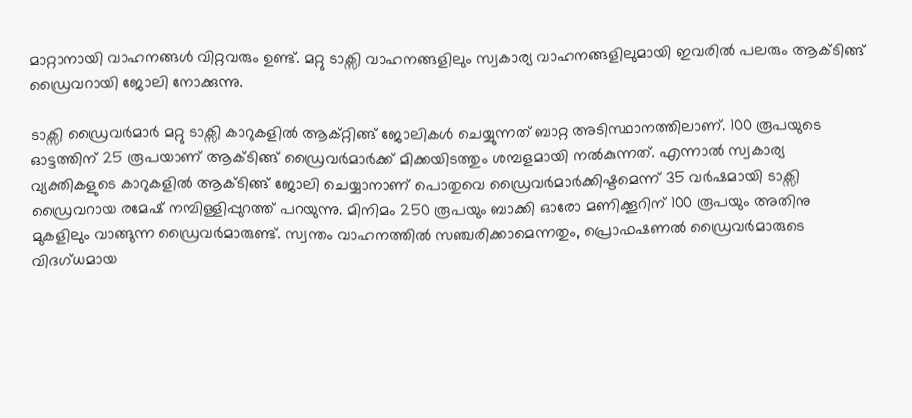മാറ്റാനായി വാഹനങ്ങൾ വിറ്റവരും ഉണ്ട്. മറ്റു ടാക്സി വാഹനങ്ങളിലും സ്വകാര്യ വാഹനങ്ങളിലുമായി ഇവരിൽ പലരും ആക്ടിങ്ങ് ഡ്രൈവറായി ജോലി നോക്കുന്നു.

ടാക്സി ഡ്രൈവർമാർ മറ്റു ടാക്സി കാറുകളിൽ ആക്റ്റിങ്ങ് ജോലികൾ ചെയ്യുന്നത് ബാറ്റ അടിസ്ഥാനത്തിലാണ്. 100 രൂപയുടെ ഓട്ടത്തിന് 25 രൂപയാണ് ആക്ടിങ്ങ് ഡ്രൈവർമാർക്ക് മിക്കയിടത്തും ശമ്പളമായി നൽകുന്നത്. എന്നാൽ സ്വകാര്യ വ്യക്തികളുടെ കാറുകളിൽ ആക്ടിങ്ങ് ജോലി ചെയ്യാനാണ് പൊതുവെ ഡ്രൈവർമാർക്കിഷ്ടമെന്ന് 35 വർഷമായി ടാക്സി ഡ്രൈവറായ രമേഷ് നമ്പിള്ളിപ്പുറത്ത് പറയുന്നു. മിനിമം 250 രൂപയും ബാക്കി ഓരോ മണിക്കൂറിന് 100 രൂപയും അതിനു മുകളിലും വാങ്ങുന്ന ഡ്രൈവർമാരുണ്ട്. സ്വന്തം വാഹനത്തിൽ സഞ്ചരിക്കാമെന്നതും, പ്രൊഫഷണൽ ഡ്രൈവർമാരുടെ വിദഗ്ധമായ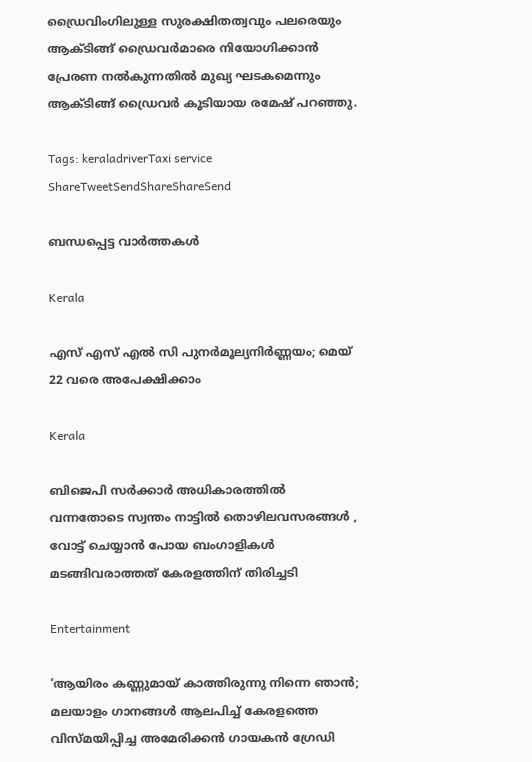ഡ്രൈവിംഗിലുള്ള സുരക്ഷിതത്വവും പലരെയും ആക്ടിങ്ങ് ഡ്രൈവർമാരെ നിയോഗിക്കാൻ പ്രേരണ നൽകുന്നതിൽ മുഖ്യ ഘടകമെന്നും ആക്ടിങ്ങ് ഡ്രൈവർ കൂടിയായ രമേഷ് പറഞ്ഞു.

Tags: keraladriverTaxi service
ShareTweetSendShareShareSend

ബന്ധപ്പെട്ട വാര്‍ത്തകള്‍

Kerala

എസ് എസ് എല്‍ സി പുനര്‍മൂല്യനിര്‍ണ്ണയം; മെയ് 22 വരെ അപേക്ഷിക്കാം

Kerala

ബിജെപി സർക്കാർ അധികാരത്തിൽ വന്നതോടെ സ്വന്തം നാട്ടിൽ തൊഴിലവസരങ്ങൾ , വോട്ട് ചെയ്യാൻ പോയ ബംഗാളികൾ മടങ്ങിവരാത്തത് കേരളത്തിന് തിരിച്ചടി

Entertainment

‘ആയിരം കണ്ണുമായ് കാത്തിരുന്നു നിന്നെ ഞാൻ; മലയാളം ഗാനങ്ങള്‍ ആലപിച്ച് കേരളത്തെ വിസ്മയിപ്പിച്ച അമേരിക്കന്‍ ഗായകന്‍ ഗ്രേഡി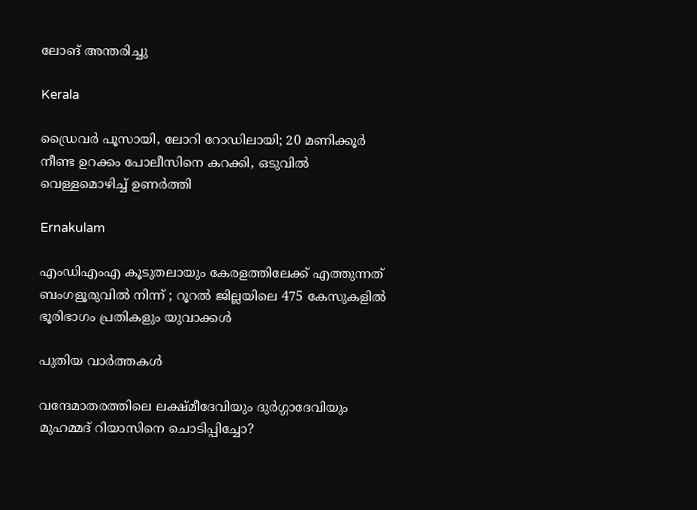ലോങ് അന്തരിച്ചു

Kerala

ഡ്രൈവർ പൂസായി, ലോറി റോഡിലായി; 20 മണിക്കൂർ നീണ്ട ഉറക്കം പോലീസിനെ കറക്കി, ഒടുവിൽ വെള്ളമൊഴിച്ച് ഉണർത്തി

Ernakulam

എംഡിഎംഎ കൂടുതലായും കേരളത്തിലേക്ക് എത്തുന്നത് ബംഗളൂരുവിൽ നിന്ന് ; റൂറൽ ജില്ലയിലെ 475 കേസുകളിൽ ഭൂരിഭാഗം പ്രതികളും യുവാക്കൾ

പുതിയ വാര്‍ത്തകള്‍

വന്ദേമാതരത്തിലെ ലക്ഷ്മീദേവിയും ദുര്‍ഗ്ഗാദേവിയും മുഹമ്മദ് റിയാസിനെ ചൊടിപ്പിച്ചോ?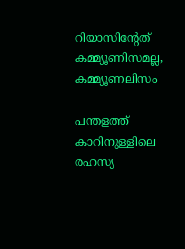റിയാസിന്‍റേത് കമ്മ്യൂണിസമല്ല, കമ്മ്യൂണലിസം

പന്തളത്ത് കാറിനുള്ളിലെ രഹസ്യ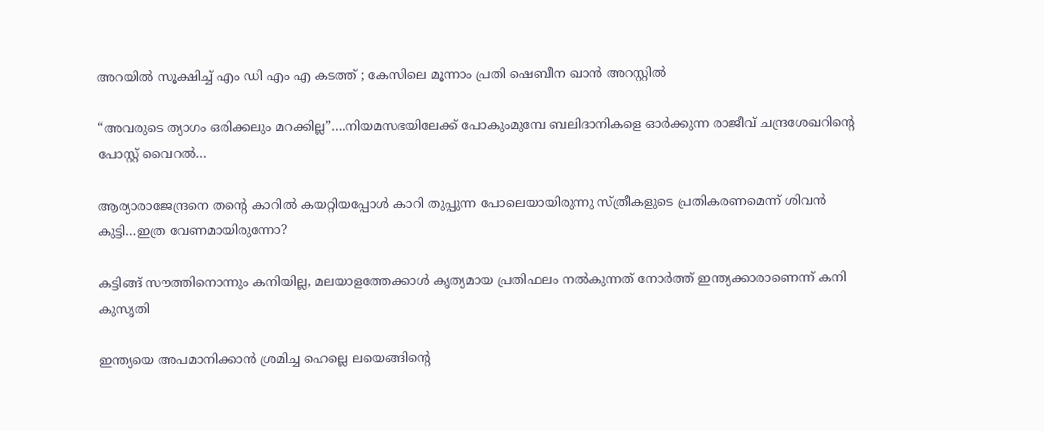അറയിൽ സൂക്ഷിച്ച് എം ഡി എം എ കടത്ത് ; കേസിലെ മൂന്നാം പ്രതി ഷെബീന ഖാൻ അറസ്റ്റിൽ

“അവരുടെ ത്യാഗം ഒരിക്കലും മറക്കില്ല”….നിയമസഭയിലേക്ക് പോകുംമുമ്പേ ബലിദാനികളെ ഓര്‍ക്കുന്ന രാജീവ് ചന്ദ്രശേഖറിന്റെ പോസ്റ്റ് വൈറല്‍…

ആര്യാരാജേന്ദ്രനെ തന്റെ കാറില്‍ കയറ്റിയപ്പോള്‍ കാറി തുപ്പുന്ന പോലെയായിരുന്നു സ്ത്രീകളുടെ പ്രതികരണമെന്ന് ശിവന്‍ കുട്ടി…ഇത്ര വേണമായിരുന്നോ?

കട്ടിങ്ങ് സൗത്തിനൊന്നും കനിയില്ല, മലയാളത്തേക്കാള്‍ കൃത്യമായ പ്രതിഫലം നല്‍കുന്നത് നോര്‍ത്ത് ഇന്ത്യക്കാരാണെന്ന് കനി കുസൃതി

ഇന്ത്യയെ അപമാനിക്കാൻ ശ്രമിച്ച ഹെല്ലെ ലയെങ്ങിന്റെ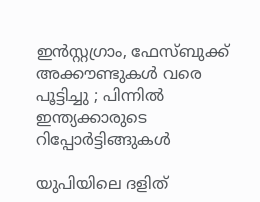ഇൻസ്റ്റഗ്രാം, ഫേസ്ബുക്ക് അക്കൗണ്ടുകൾ വരെ പൂട്ടിച്ചു ; പിന്നിൽ ഇന്ത്യക്കാരുടെ റിപ്പോർട്ടിങ്ങുകൾ

യുപിയിലെ ദളിത്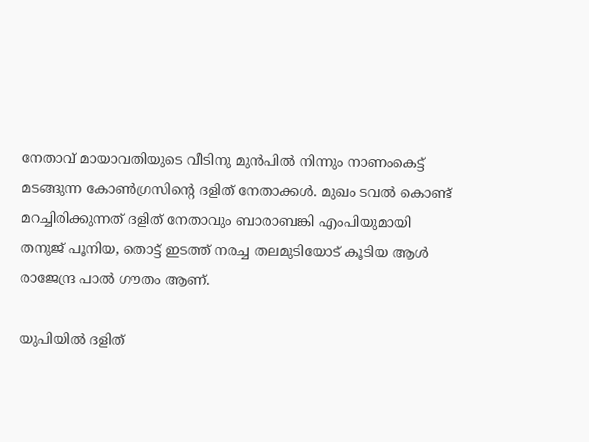നേതാവ് മായാവതിയുടെ വീടിനു മുന്‍പില്‍ നിന്നും നാണംകെട്ട് മടങ്ങുന്ന കോണ്‍ഗ്രസിന്‍റെ ദളിത് നേതാക്കള്‍. മുഖം ടവല്‍ കൊണ്ട് മറച്ചിരിക്കുന്നത് ദളിത് നേതാവും ബാരാബങ്കി എംപിയുമായി തനുജ് പൂനിയ, തൊട്ട് ഇടത്ത് നരച്ച തലമുടിയോട് കൂടിയ ആള്‍ രാജേന്ദ്ര പാല്‍ ഗൗതം ആണ്.

യുപിയില്‍ ദളിത്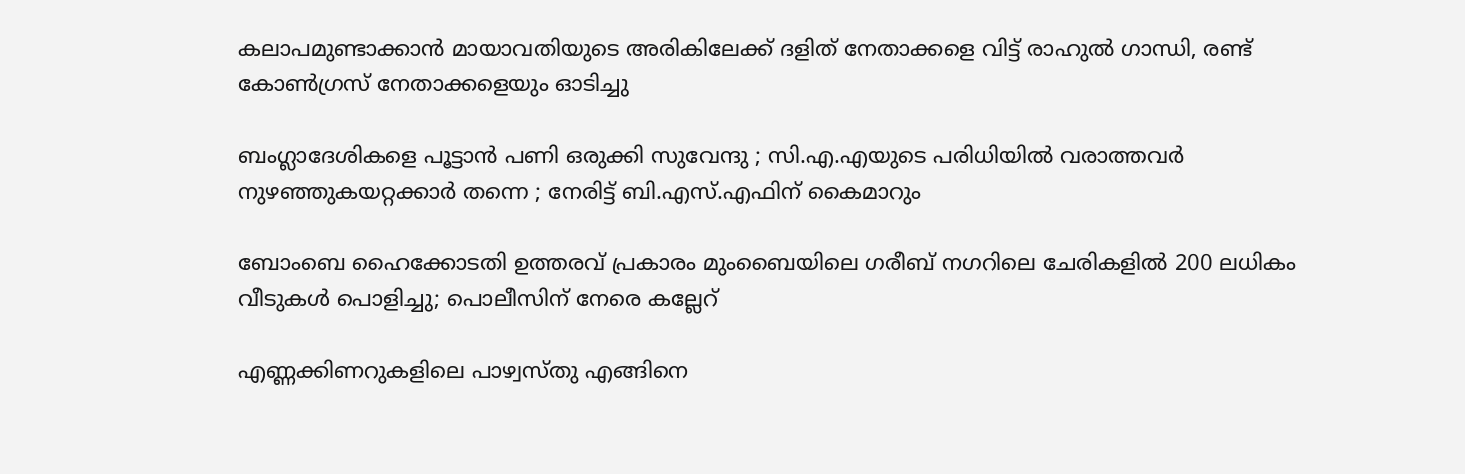കലാപമുണ്ടാക്കാന്‍ മായാവതിയുടെ അരികിലേക്ക് ദളിത് നേതാക്കളെ വിട്ട് രാഹുല്‍ ഗാന്ധി, രണ്ട് കോണ്‍ഗ്രസ് നേതാക്കളെയും ഓടിച്ചു

ബംഗ്ലാദേശികളെ പൂട്ടാൻ പണി ഒരുക്കി സുവേന്ദു ; സി.എ.എയുടെ പരിധിയിൽ വരാത്തവർ നുഴഞ്ഞുകയറ്റക്കാർ തന്നെ ; നേരിട്ട് ബി.എസ്.എഫിന് കൈമാറും

ബോംബെ ഹൈക്കോടതി ഉത്തരവ് പ്രകാരം മുംബൈയിലെ ഗരീബ് നഗറിലെ ചേരികളിൽ 200 ലധികം വീടുകൾ പൊളിച്ചു; പൊലീസിന് നേരെ കല്ലേറ്

എണ്ണക്കിണറുകളിലെ പാഴ്വസ്തു എങ്ങിനെ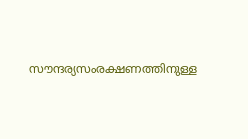സൗന്ദര്യസംരക്ഷണത്തിനുള്ള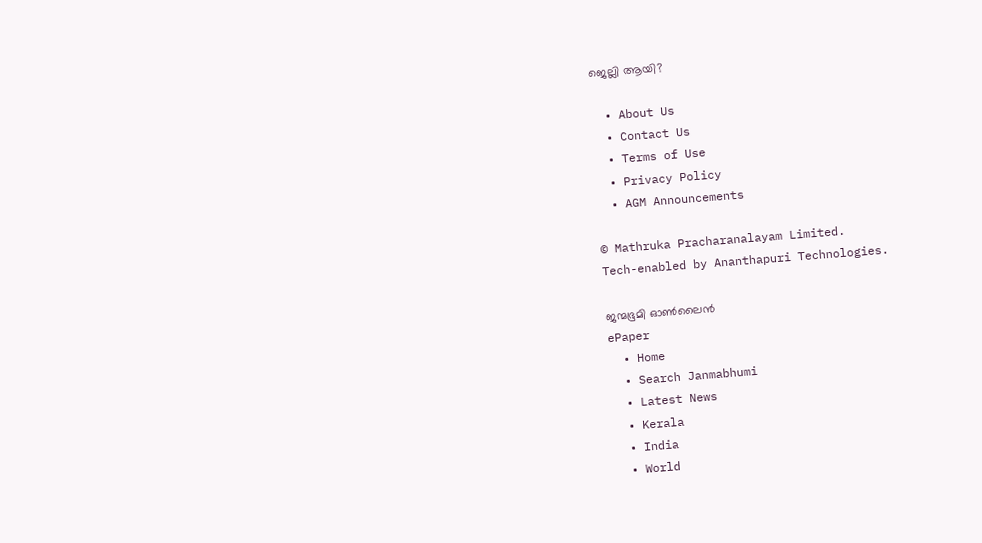ജെല്ലി ആയി?

  • About Us
  • Contact Us
  • Terms of Use
  • Privacy Policy
  • AGM Announcements

© Mathruka Pracharanalayam Limited.
Tech-enabled by Ananthapuri Technologies.

ജന്മഭൂമി ഓണ്‍ലൈന്‍
ePaper
  • Home
  • Search Janmabhumi
  • Latest News
  • Kerala
  • India
  • World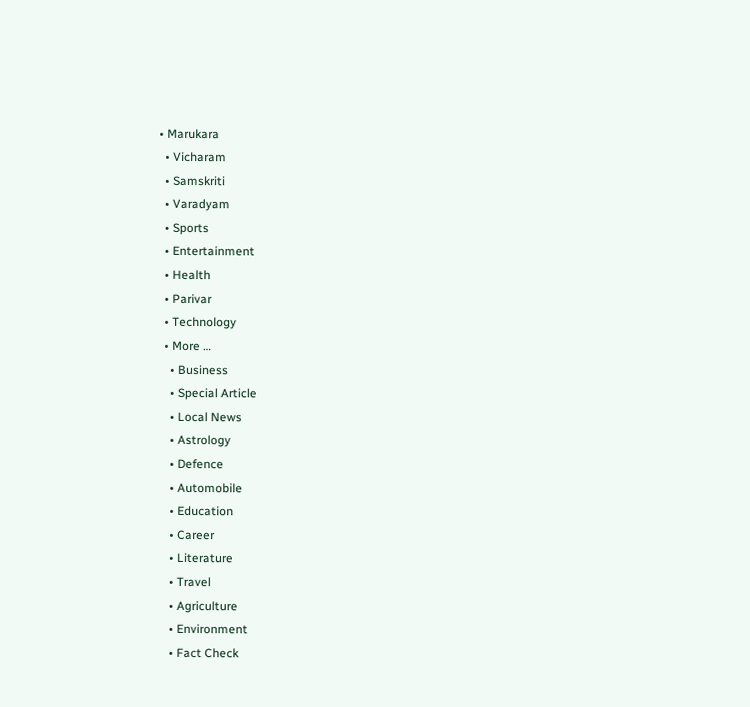• Marukara
  • Vicharam
  • Samskriti
  • Varadyam
  • Sports
  • Entertainment
  • Health
  • Parivar
  • Technology
  • More …
    • Business
    • Special Article
    • Local News
    • Astrology
    • Defence
    • Automobile
    • Education
    • Career
    • Literature
    • Travel
    • Agriculture
    • Environment
    • Fact Check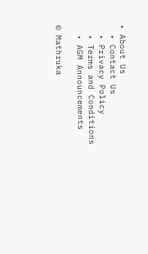• About Us
  • Contact Us
  • Privacy Policy
  • Terms and Conditions
  • AGM Announcements

© Mathruka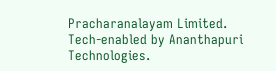Pracharanalayam Limited.
Tech-enabled by Ananthapuri Technologies.